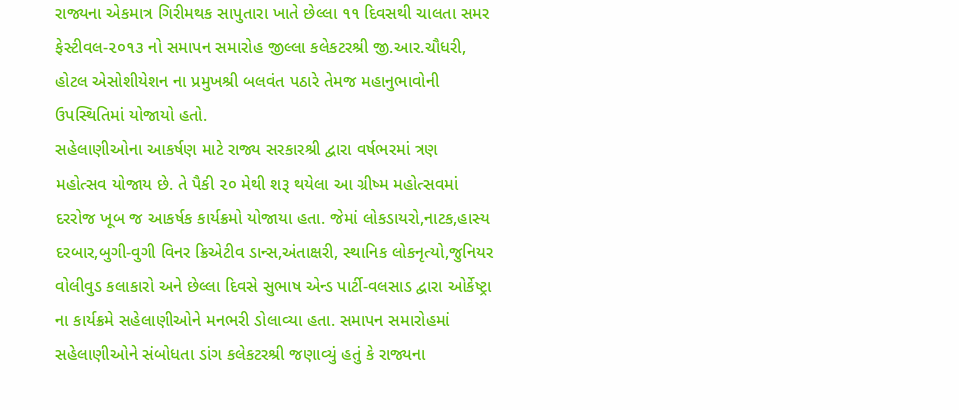રાજ્યના એકમાત્ર ગિરીમથક સાપુતારા ખાતે છેલ્લા ૧૧ દિવસથી ચાલતા સમર ફેસ્ટીવલ-૨૦૧૩ નો સમાપન સમારોહ જીલ્લા કલેકટરશ્રી જી.આર.ચૌધરી, હોટલ એસોશીયેશન ના પ્રમુખશ્રી બલવંત પઠારે તેમજ મહાનુભાવોની ઉપસ્થિતિમાં યોજાયો હતો.
સહેલાણીઓના આકર્ષણ માટે રાજ્ય સરકારશ્રી દ્વારા વર્ષભરમાં ત્રણ મહોત્સવ યોજાય છે. તે પૈકી ૨૦ મેથી શરૂ થયેલા આ ગ્રીષ્મ મહોત્સવમાં દરરોજ ખૂબ જ આકર્ષક કાર્યક્રમો યોજાયા હતા. જેમાં લોકડાયરો,નાટક,હાસ્ય દરબાર,બુગી-વુગી વિનર ક્રિએટીવ ડાન્સ,અંતાક્ષરી, સ્થાનિક લોકનૃત્યો,જુનિયર વોલીવુડ કલાકારો અને છેલ્લા દિવસે સુભાષ એન્ડ પાર્ટી-વલસાડ દ્વારા ઓર્કેષ્ટ્રા ના કાર્યક્રમે સહેલાણીઓને મનભરી ડોલાવ્યા હતા. સમાપન સમારોહમાં સહેલાણીઓને સંબોધતા ડાંગ કલેકટરશ્રી જણાવ્યું હતું કે રાજ્યના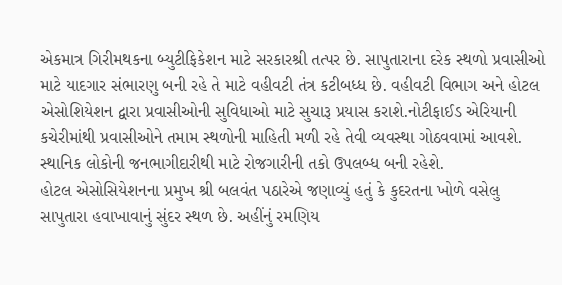એકમાત્ર ગિરીમથકના બ્યુટીફિકેશન માટે સરકારશ્રી તત્પર છે. સાપુતારાના દરેક સ્થળો પ્રવાસીઓ માટે યાદગાર સંભારણુ બની રહે તે માટે વહીવટી તંત્ર કટીબધ્ધ છે. વહીવટી વિભાગ અને હોટલ એસોશિયેશન દ્વારા પ્રવાસીઓની સુવિધાઓ માટે સુચારૂ પ્રયાસ કરાશે.નોટીફાઈડ એરિયાની કચેરીમાંથી પ્રવાસીઓને તમામ સ્થળોની માહિતી મળી રહે તેવી વ્યવસ્થા ગોઠવવામાં આવશે. સ્થાનિક લોકોની જનભાગીદારીથી માટે રોજગારીની તકો ઉપલબ્ધ બની રહેશે.
હોટલ એસોસિયેશનના પ્રમુખ શ્રી બલવંત પઠારેએ જણાવ્યું હતું કે કુદરતના ખોળે વસેલુ સાપુતારા હવાખાવાનું સુંદર સ્થળ છે. અહીંનું રમણિય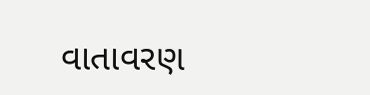વાતાવરણ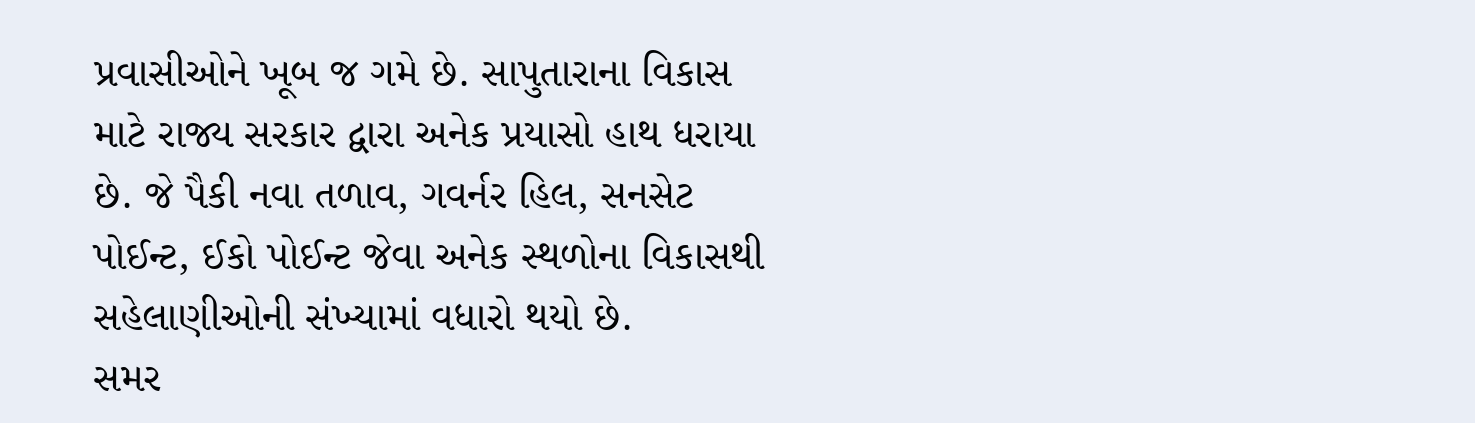પ્રવાસીઓને ખૂબ જ ગમે છે. સાપુતારાના વિકાસ માટે રાજ્ય સરકાર દ્વારા અનેક પ્રયાસો હાથ ધરાયા છે. જે પૈકી નવા તળાવ, ગવર્નર હિલ, સનસેટ પોઈન્ટ, ઈકો પોઈન્ટ જેવા અનેક સ્થળોના વિકાસથી સહેલાણીઓની સંખ્યામાં વધારો થયો છે.
સમર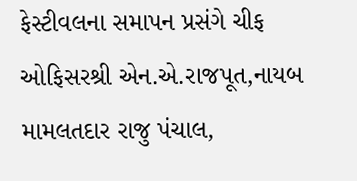ફેસ્ટીવલના સમાપન પ્રસંગે ચીફ ઓફિસરશ્રી એન.એ.રાજપૂત,નાયબ મામલતદાર રાજુ પંચાલ,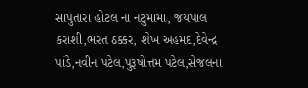સાપુતારા હોટલ ના નટુમામા, જયપાલ કરાશી,ભરત ઠક્કર, શેખ અહમદ,દેવેન્દ્ર પાંડે,નવીન પટેલ,પુરૂષોત્તમ પટેલ,સેજલના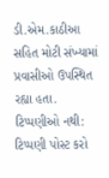ડી.એમ.કાઠીઆ સહિત મોટી સંખ્યામાં પ્રવાસીઓ ઉપસ્થિત રહ્યા હતા.
ટિપ્પણીઓ નથી:
ટિપ્પણી પોસ્ટ કરો